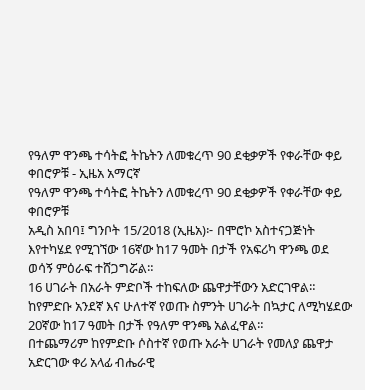የዓለም ዋንጫ ተሳትፎ ትኬትን ለመቁረጥ 90 ደቂቃዎች የቀራቸው ቀይ ቀበሮዎቹ - ኢዜአ አማርኛ
የዓለም ዋንጫ ተሳትፎ ትኬትን ለመቁረጥ 90 ደቂቃዎች የቀራቸው ቀይ ቀበሮዎቹ
አዲስ አበባ፤ ግንቦት 15/2018 (ኢዜአ)፦ በሞሮኮ አስተናጋጅነት እየተካሄደ የሚገኘው 16ኛው ከ17 ዓመት በታች የአፍሪካ ዋንጫ ወደ ወሳኝ ምዕራፍ ተሸጋግሯል።
16 ሀገራት በአራት ምድቦች ተከፍለው ጨዋታቸውን አድርገዋል።
ከየምድቡ አንደኛ እና ሁለተኛ የወጡ ስምንት ሀገራት በኳታር ለሚካሄደው 20ኛው ከ17 ዓመት በታች የዓለም ዋንጫ አልፈዋል።
በተጨማሪም ከየምድቡ ሶስተኛ የወጡ አራት ሀገራት የመለያ ጨዋታ አድርገው ቀሪ አላፊ ብሔራዊ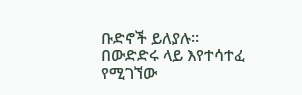ቡድኖች ይለያሉ።
በውድድሩ ላይ እየተሳተፈ የሚገኘው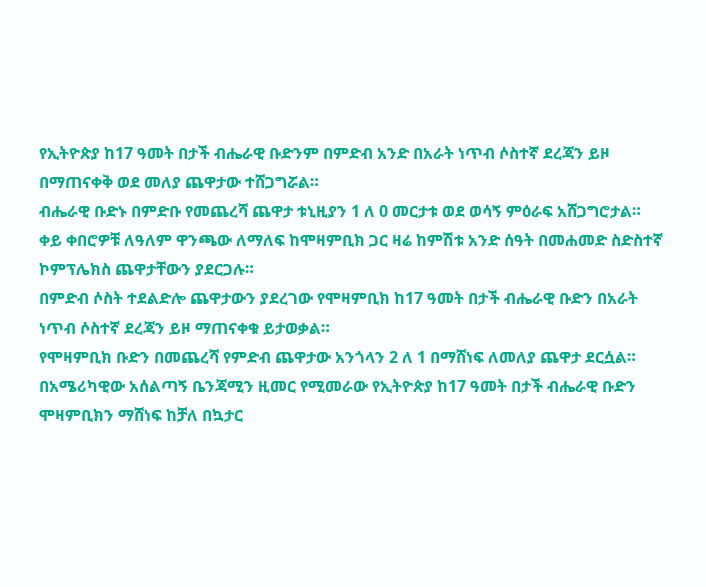የኢትዮጵያ ከ17 ዓመት በታች ብሔራዊ ቡድንም በምድብ አንድ በአራት ነጥብ ሶስተኛ ደረጃን ይዞ በማጠናቀቅ ወደ መለያ ጨዋታው ተሸጋግሯል።
ብሔራዊ ቡድኑ በምድቡ የመጨረሻ ጨዋታ ቱኒዚያን 1 ለ 0 መርታቱ ወደ ወሳኝ ምዕራፍ አሸጋግሮታል።
ቀይ ቀበሮዎቹ ለዓለም ዋንጫው ለማለፍ ከሞዛምቢክ ጋር ዛሬ ከምሽቱ አንድ ሰዓት በመሐመድ ስድስተኛ ኮምፕሌክስ ጨዋታቸውን ያደርጋሉ።
በምድብ ሶስት ተደልድሎ ጨዋታውን ያደረገው የሞዛምቢክ ከ17 ዓመት በታች ብሔራዊ ቡድን በአራት ነጥብ ሶስተኛ ደረጃን ይዞ ማጠናቀቁ ይታወቃል።
የሞዛምቢክ ቡድን በመጨረሻ የምድብ ጨዋታው አንጎላን 2 ለ 1 በማሸነፍ ለመለያ ጨዋታ ደርሷል።
በአሜሪካዊው አሰልጣኝ ቤንጃሚን ዚመር የሚመራው የኢትዮጵያ ከ17 ዓመት በታች ብሔራዊ ቡድን ሞዛምቢክን ማሸነፍ ከቻለ በኳታር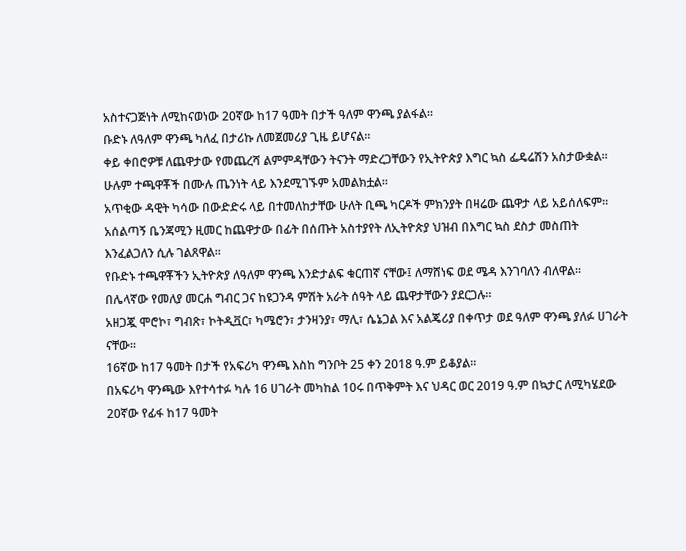አስተናጋጅነት ለሚከናወነው 20ኛው ከ17 ዓመት በታች ዓለም ዋንጫ ያልፋል።
ቡድኑ ለዓለም ዋንጫ ካለፈ በታሪኩ ለመጀመሪያ ጊዜ ይሆናል።
ቀይ ቀበሮዎቹ ለጨዋታው የመጨረሻ ልምምዳቸውን ትናንት ማድረጋቸውን የኢትዮጵያ እግር ኳስ ፌዴሬሽን አስታውቋል።
ሁሉም ተጫዋቾች በሙሉ ጤንነት ላይ እንደሚገኙም አመልክቷል።
አጥቂው ዳዊት ካሳው በውድድሩ ላይ በተመለከታቸው ሁለት ቢጫ ካርዶች ምክንያት በዛሬው ጨዋታ ላይ አይሰለፍም።
አሰልጣኝ ቤንጃሚን ዚመር ከጨዋታው በፊት በሰጡት አስተያየት ለኢትዮጵያ ህዝብ በእግር ኳስ ደስታ መስጠት እንፈልጋለን ሲሉ ገልጸዋል።
የቡድኑ ተጫዋቾችን ኢትዮጵያ ለዓለም ዋንጫ እንድታልፍ ቁርጠኛ ናቸው፤ ለማሸነፍ ወደ ሜዳ እንገባለን ብለዋል።
በሌላኛው የመለያ መርሐ ግብር ጋና ከዩጋንዳ ምሽት አራት ሰዓት ላይ ጨዋታቸውን ያደርጋሉ።
አዘጋጇ ሞሮኮ፣ ግብጽ፣ ኮትዲቯር፣ ካሜሮን፣ ታንዛንያ፣ ማሊ፣ ሴኔጋል እና አልጄሪያ በቀጥታ ወደ ዓለም ዋንጫ ያለፉ ሀገራት ናቸው።
16ኛው ከ17 ዓመት በታች የአፍሪካ ዋንጫ እስከ ግንቦት 25 ቀን 2018 ዓ.ም ይቆያል።
በአፍሪካ ዋንጫው እየተሳተፉ ካሉ 16 ሀገራት መካከል 10ሩ በጥቅምት እና ህዳር ወር 2019 ዓ.ም በኳታር ለሚካሄደው 20ኛው የፊፋ ከ17 ዓመት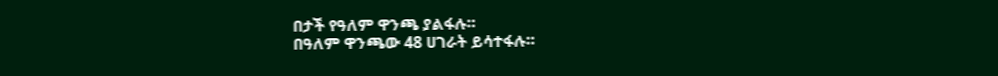በታች የዓለም ዋንጫ ያልፋሉ።
በዓለም ዋንጫው 48 ሀገራት ይሳተፋሉ።